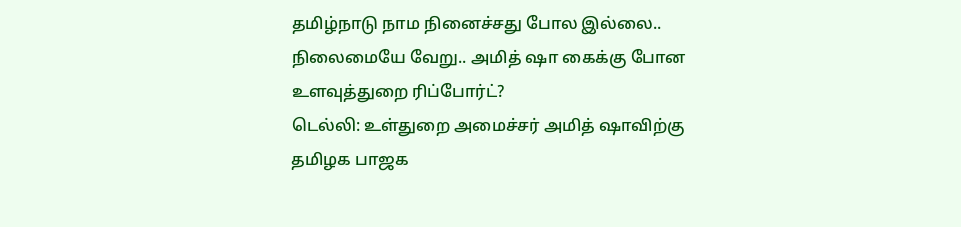தமிழ்நாடு நாம நினைச்சது போல இல்லை.. நிலைமையே வேறு.. அமித் ஷா கைக்கு போன உளவுத்துறை ரிப்போர்ட்?
டெல்லி: உள்துறை அமைச்சர் அமித் ஷாவிற்கு தமிழக பாஜக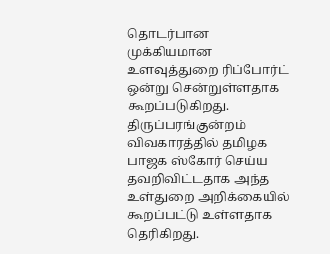தொடர்பான முக்கியமான உளவுத்துறை ரிப்போர்ட் ஒன்று சென்றுள்ளதாக கூறப்படுகிறது.
திருப்பரங்குன்றம் விவகாரத்தில் தமிழக பாஜக ஸ்கோர் செய்ய தவறிவிட்டதாக அந்த உள்துறை அறிக்கையில் கூறப்பட்டு உள்ளதாக தெரிகிறது.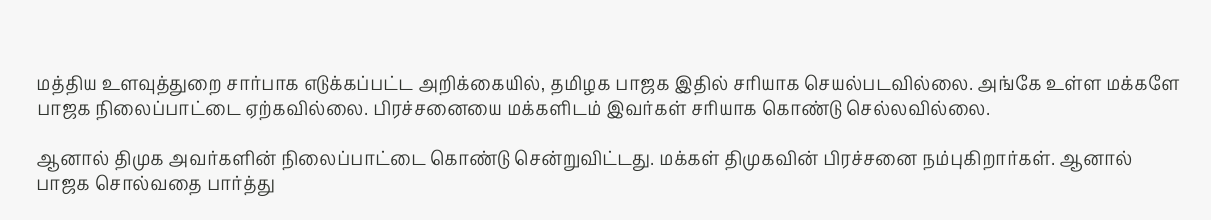மத்திய உளவுத்துறை சார்பாக எடுக்கப்பட்ட அறிக்கையில், தமிழக பாஜக இதில் சரியாக செயல்படவில்லை. அங்கே உள்ள மக்களே பாஜக நிலைப்பாட்டை ஏற்கவில்லை. பிரச்சனையை மக்களிடம் இவர்கள் சரியாக கொண்டு செல்லவில்லை.

ஆனால் திமுக அவர்களின் நிலைப்பாட்டை கொண்டு சென்றுவிட்டது. மக்கள் திமுகவின் பிரச்சனை நம்புகிறார்கள். ஆனால் பாஜக சொல்வதை பார்த்து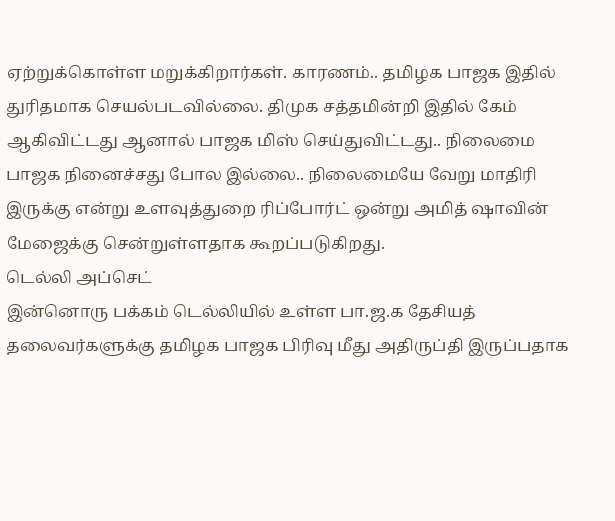ஏற்றுக்கொள்ள மறுக்கிறார்கள். காரணம்.. தமிழக பாஜக இதில் துரிதமாக செயல்படவில்லை. திமுக சத்தமின்றி இதில் கேம் ஆகிவிட்டது ஆனால் பாஜக மிஸ் செய்துவிட்டது.. நிலைமை பாஜக நினைச்சது போல இல்லை.. நிலைமையே வேறு மாதிரி இருக்கு என்று உளவுத்துறை ரிப்போர்ட் ஒன்று அமித் ஷாவின் மேஜைக்கு சென்றுள்ளதாக கூறப்படுகிறது.
டெல்லி அப்செட்
இன்னொரு பக்கம் டெல்லியில் உள்ள பா.ஜ.க தேசியத் தலைவர்களுக்கு தமிழக பாஜக பிரிவு மீது அதிருப்தி இருப்பதாக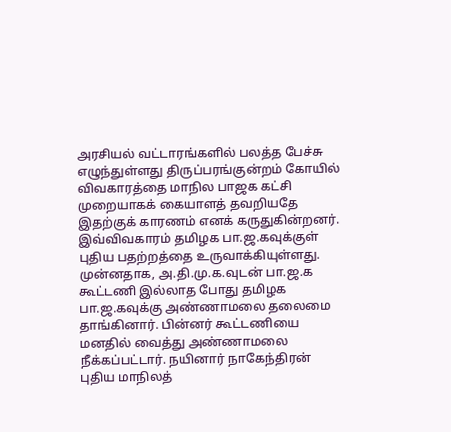அரசியல் வட்டாரங்களில் பலத்த பேச்சு எழுந்துள்ளது திருப்பரங்குன்றம் கோயில் விவகாரத்தை மாநில பாஜக கட்சி முறையாகக் கையாளத் தவறியதே இதற்குக் காரணம் எனக் கருதுகின்றனர். இவ்விவகாரம் தமிழக பா.ஜ.கவுக்குள் புதிய பதற்றத்தை உருவாக்கியுள்ளது.
முன்னதாக, அ.தி.மு.க.வுடன் பா.ஜ.க கூட்டணி இல்லாத போது தமிழக பா.ஜ.கவுக்கு அண்ணாமலை தலைமை தாங்கினார். பின்னர் கூட்டணியை மனதில் வைத்து அண்ணாமலை நீக்கப்பட்டார். நயினார் நாகேந்திரன் புதிய மாநிலத்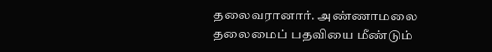தலைவரானார். அண்ணாமலை தலைமைப் பதவியை மீண்டும்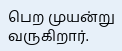பெற முயன்று வருகிறார்.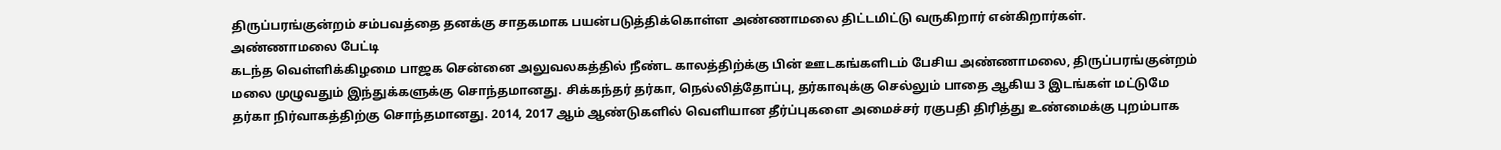திருப்பரங்குன்றம் சம்பவத்தை தனக்கு சாதகமாக பயன்படுத்திக்கொள்ள அண்ணாமலை திட்டமிட்டு வருகிறார் என்கிறார்கள்.
அண்ணாமலை பேட்டி
கடந்த வெள்ளிக்கிழமை பாஜக சென்னை அலுவலகத்தில் நீண்ட காலத்திற்க்கு பின் ஊடகங்களிடம் பேசிய அண்ணாமலை, திருப்பரங்குன்றம் மலை முழுவதும் இந்துக்களுக்கு சொந்தமானது. சிக்கந்தர் தர்கா, நெல்லித்தோப்பு, தர்காவுக்கு செல்லும் பாதை ஆகிய 3 இடங்கள் மட்டுமே தர்கா நிர்வாகத்திற்கு சொந்தமானது. 2014, 2017 ஆம் ஆண்டுகளில் வெளியான தீர்ப்புகளை அமைச்சர் ரகுபதி திரித்து உண்மைக்கு புறம்பாக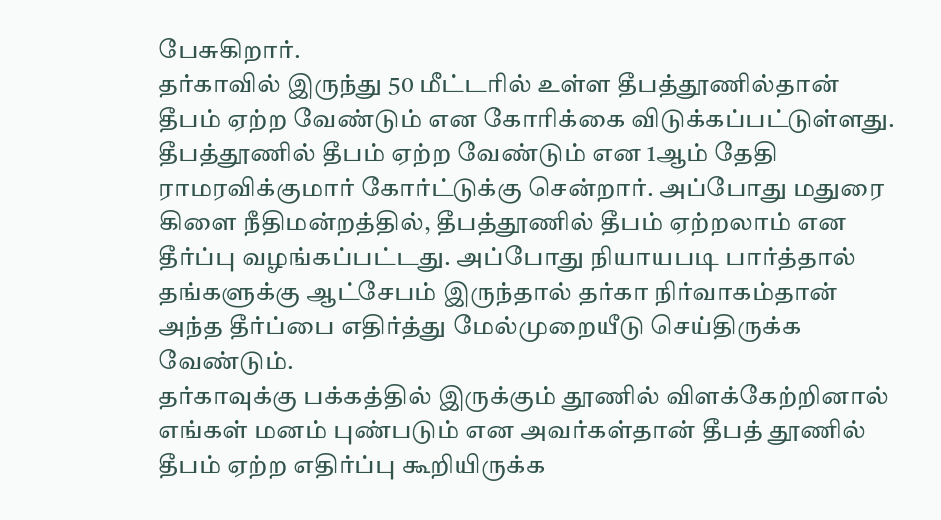பேசுகிறார்.
தர்காவில் இருந்து 50 மீட்டரில் உள்ள தீபத்தூணில்தான் தீபம் ஏற்ற வேண்டும் என கோரிக்கை விடுக்கப்பட்டுள்ளது. தீபத்தூணில் தீபம் ஏற்ற வேண்டும் என 1ஆம் தேதி ராமரவிக்குமார் கோர்ட்டுக்கு சென்றார். அப்போது மதுரை கிளை நீதிமன்றத்தில், தீபத்தூணில் தீபம் ஏற்றலாம் என தீர்ப்பு வழங்கப்பட்டது. அப்போது நியாயபடி பார்த்தால் தங்களுக்கு ஆட்சேபம் இருந்தால் தர்கா நிர்வாகம்தான் அந்த தீர்ப்பை எதிர்த்து மேல்முறையீடு செய்திருக்க வேண்டும்.
தர்காவுக்கு பக்கத்தில் இருக்கும் தூணில் விளக்கேற்றினால் எங்கள் மனம் புண்படும் என அவர்கள்தான் தீபத் தூணில் தீபம் ஏற்ற எதிர்ப்பு கூறியிருக்க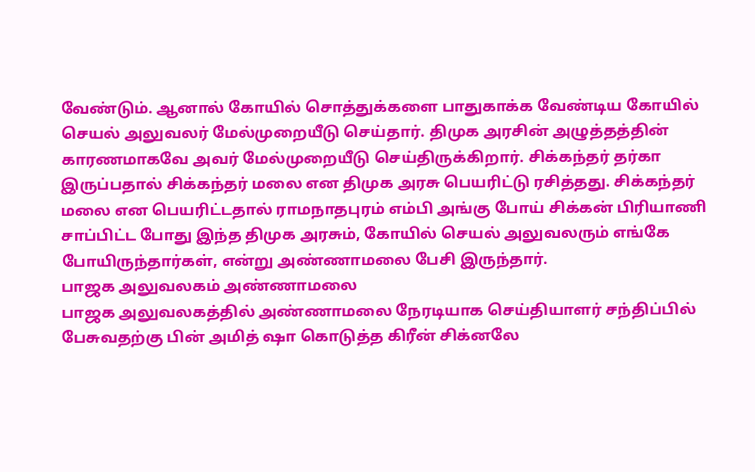வேண்டும். ஆனால் கோயில் சொத்துக்களை பாதுகாக்க வேண்டிய கோயில் செயல் அலுவலர் மேல்முறையீடு செய்தார். திமுக அரசின் அழுத்தத்தின் காரணமாகவே அவர் மேல்முறையீடு செய்திருக்கிறார். சிக்கந்தர் தர்கா இருப்பதால் சிக்கந்தர் மலை என திமுக அரசு பெயரிட்டு ரசித்தது. சிக்கந்தர் மலை என பெயரிட்டதால் ராமநாதபுரம் எம்பி அங்கு போய் சிக்கன் பிரியாணி சாப்பிட்ட போது இந்த திமுக அரசும், கோயில் செயல் அலுவலரும் எங்கே போயிருந்தார்கள், என்று அண்ணாமலை பேசி இருந்தார்.
பாஜக அலுவலகம் அண்ணாமலை
பாஜக அலுவலகத்தில் அண்ணாமலை நேரடியாக செய்தியாளர் சந்திப்பில் பேசுவதற்கு பின் அமித் ஷா கொடுத்த கிரீன் சிக்னலே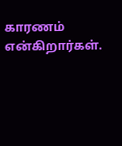காரணம் என்கிறார்கள்.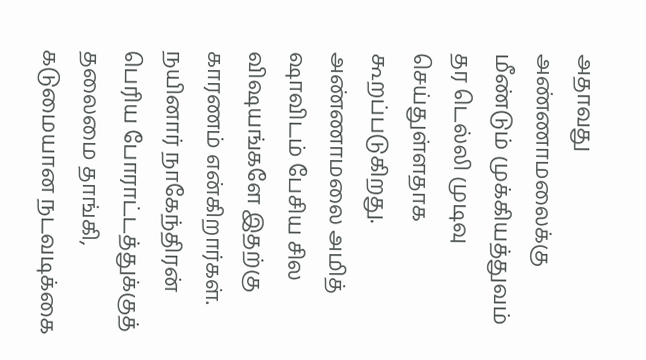அதாவது அண்ணாமலைக்கு மீண்டும் முக்கியத்துவம் தர டெல்லி முடிவு செய்துள்ளதாக கூறப்படுகிறது.
அண்ணாமலை அமித் ஷாவிடம் பேசிய சில விஷயங்களே இதற்கு காரணம் என்கிறார்கள். நயினார் நாகேந்திரன் பெரிய போராட்டத்துக்குத் தலைமை தாங்கி, கடுமையான நடவடிக்கை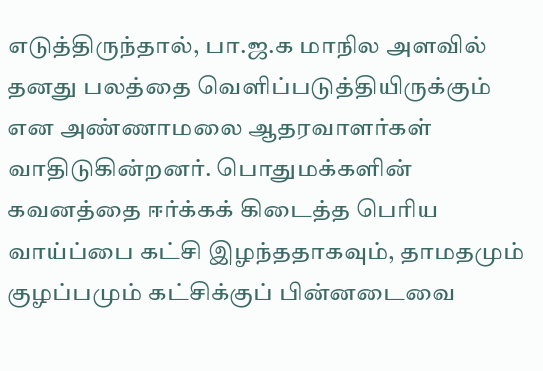எடுத்திருந்தால், பா.ஜ.க மாநில அளவில் தனது பலத்தை வெளிப்படுத்தியிருக்கும் என அண்ணாமலை ஆதரவாளர்கள் வாதிடுகின்றனர். பொதுமக்களின் கவனத்தை ஈர்க்கக் கிடைத்த பெரிய வாய்ப்பை கட்சி இழந்ததாகவும், தாமதமும் குழப்பமும் கட்சிக்குப் பின்னடைவை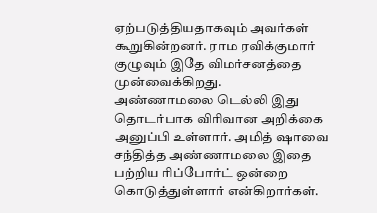ஏற்படுத்தியதாகவும் அவர்கள் கூறுகின்றனர். ராம ரவிக்குமார் குழுவும் இதே விமர்சனத்தை முன்வைக்கிறது.
அண்ணாமலை டெல்லி இது தொடர்பாக விரிவான அறிக்கை அனுப்பி உள்ளார். அமித் ஷாவை சந்தித்த அண்ணாமலை இதை பற்றிய ரிப்போர்ட் ஒன்றை கொடுத்துள்ளார் என்கிறார்கள்.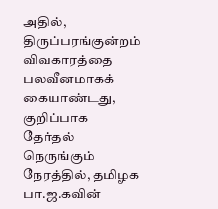அதில், திருப்பரங்குன்றம் விவகாரத்தை பலவீனமாகக் கையாண்டது, குறிப்பாக தேர்தல் நெருங்கும் நேரத்தில், தமிழக பா.ஜ.கவின்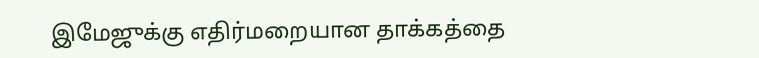இமேஜுக்கு எதிர்மறையான தாக்கத்தை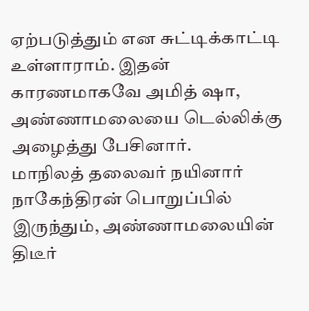ஏற்படுத்தும் என சுட்டிக்காட்டி உள்ளாராம். இதன் காரணமாகவே அமித் ஷா, அண்ணாமலையை டெல்லிக்கு அழைத்து பேசினார்.
மாநிலத் தலைவர் நயினார் நாகேந்திரன் பொறுப்பில் இருந்தும், அண்ணாமலையின் திடீர்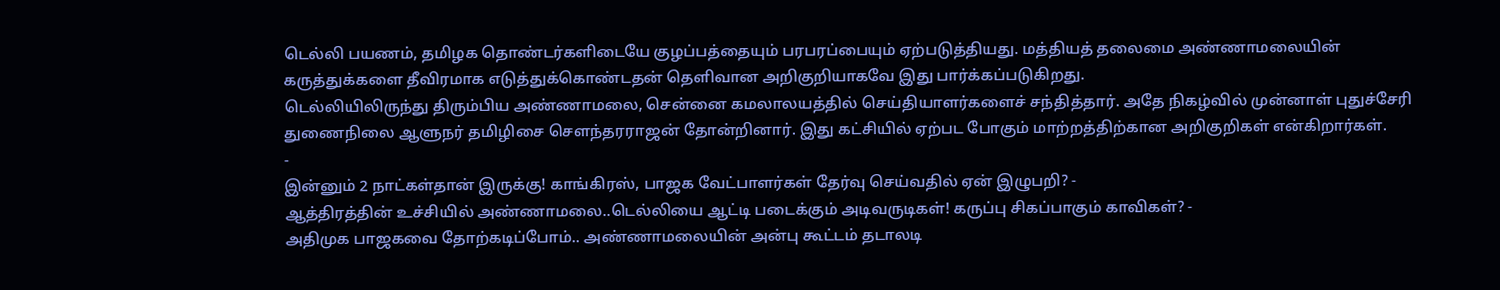டெல்லி பயணம், தமிழக தொண்டர்களிடையே குழப்பத்தையும் பரபரப்பையும் ஏற்படுத்தியது. மத்தியத் தலைமை அண்ணாமலையின் கருத்துக்களை தீவிரமாக எடுத்துக்கொண்டதன் தெளிவான அறிகுறியாகவே இது பார்க்கப்படுகிறது.
டெல்லியிலிருந்து திரும்பிய அண்ணாமலை, சென்னை கமலாலயத்தில் செய்தியாளர்களைச் சந்தித்தார். அதே நிகழ்வில் முன்னாள் புதுச்சேரி துணைநிலை ஆளுநர் தமிழிசை சௌந்தரராஜன் தோன்றினார். இது கட்சியில் ஏற்பட போகும் மாற்றத்திற்கான அறிகுறிகள் என்கிறார்கள்.
-
இன்னும் 2 நாட்கள்தான் இருக்கு! காங்கிரஸ், பாஜக வேட்பாளர்கள் தேர்வு செய்வதில் ஏன் இழுபறி? -
ஆத்திரத்தின் உச்சியில் அண்ணாமலை..டெல்லியை ஆட்டி படைக்கும் அடிவருடிகள்! கருப்பு சிகப்பாகும் காவிகள்? -
அதிமுக பாஜகவை தோற்கடிப்போம்.. அண்ணாமலையின் அன்பு கூட்டம் தடாலடி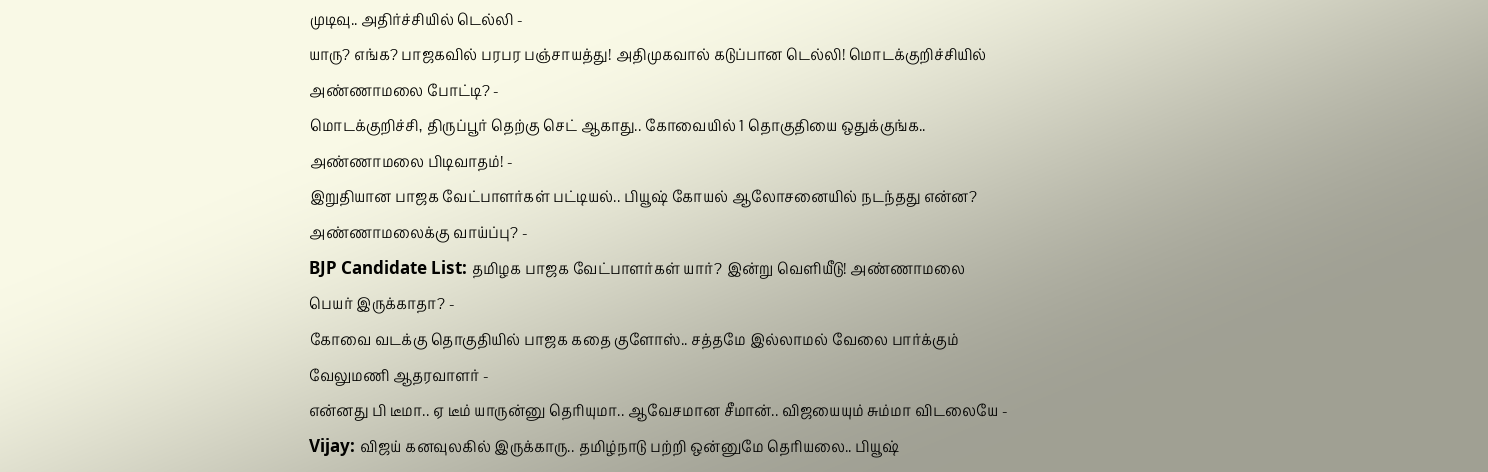முடிவு.. அதிர்ச்சியில் டெல்லி -
யாரு? எங்க? பாஜகவில் பரபர பஞ்சாயத்து! அதிமுகவால் கடுப்பான டெல்லி! மொடக்குறிச்சியில் அண்ணாமலை போட்டி? -
மொடக்குறிச்சி, திருப்பூர் தெற்கு செட் ஆகாது.. கோவையில் 1 தொகுதியை ஒதுக்குங்க.. அண்ணாமலை பிடிவாதம்! -
இறுதியான பாஜக வேட்பாளர்கள் பட்டியல்.. பியூஷ் கோயல் ஆலோசனையில் நடந்தது என்ன? அண்ணாமலைக்கு வாய்ப்பு? -
BJP Candidate List: தமிழக பாஜக வேட்பாளர்கள் யார்? இன்று வெளியீடு! அண்ணாமலை பெயர் இருக்காதா? -
கோவை வடக்கு தொகுதியில் பாஜக கதை குளோஸ்.. சத்தமே இல்லாமல் வேலை பார்க்கும் வேலுமணி ஆதரவாளர் -
என்னது பி டீமா.. ஏ டீம் யாருன்னு தெரியுமா.. ஆவேசமான சீமான்.. விஜயையும் சும்மா விடலையே -
Vijay: விஜய் கனவுலகில் இருக்காரு.. தமிழ்நாடு பற்றி ஒன்னுமே தெரியலை.. பியூஷ்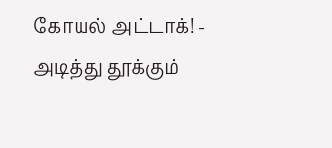கோயல் அட்டாக்! -
அடித்து தூக்கும்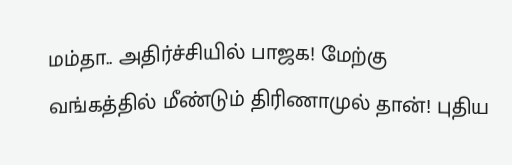மம்தா.. அதிர்ச்சியில் பாஜக! மேற்கு வங்கத்தில் மீண்டும் திரிணாமுல் தான்! புதிய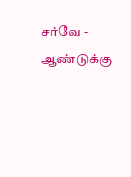சர்வே -
ஆண்டுக்கு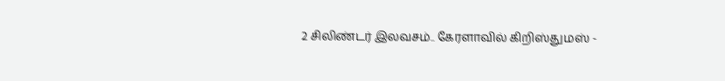2 சிலிண்டர் இலவசம்.. கேரளாவில் கிறிஸ்துமஸ் -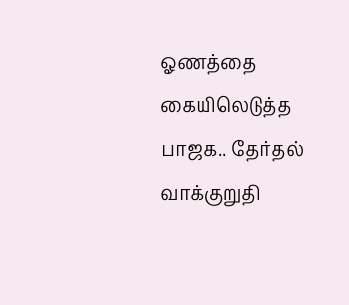ஓணத்தை கையிலெடுத்த பாஜக.. தேர்தல் வாக்குறுதி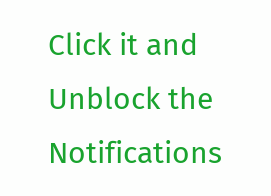Click it and Unblock the Notifications